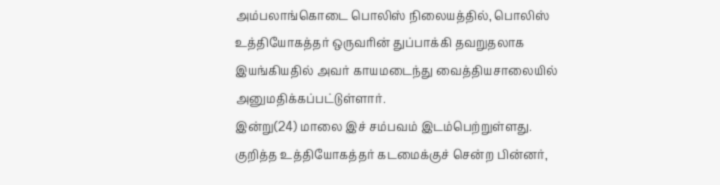அம்பலாங்கொடை பொலிஸ் நிலையத்தில், பொலிஸ் உத்தியோகத்தர் ஒருவரின் துப்பாக்கி தவறுதலாக இயங்கியதில் அவர் காயமடைந்து வைத்தியசாலையில் அனுமதிக்கப்பட்டுள்ளார்.
இன்று(24) மாலை இச் சம்பவம் இடம்பெற்றுள்ளது.
குறித்த உத்தியோகத்தர் கடமைக்குச் சென்ற பின்னர்,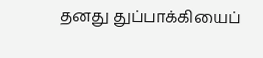தனது துப்பாக்கியைப்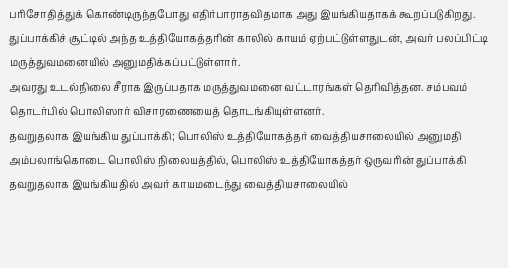பரிசோதித்துக் கொண்டிருந்தபோது எதிர்பாராதவிதமாக அது இயங்கியதாகக் கூறப்படுகிறது.
துப்பாக்கிச் சூட்டில் அந்த உத்தியோகத்தரின் காலில் காயம் ஏற்பட்டுள்ளதுடன், அவர் பலப்பிட்டி மருத்துவமனையில் அனுமதிக்கப்பட்டுள்ளார்.
அவரது உடல்நிலை சீராக இருப்பதாக மருத்துவமனை வட்டாரங்கள் தெரிவித்தன. சம்பவம் தொடர்பில் பொலிஸார் விசாரணையைத் தொடங்கியுள்ளனர்.
தவறுதலாக இயங்கிய துப்பாக்கி; பொலிஸ் உத்தியோகத்தர் வைத்தியசாலையில் அனுமதி அம்பலாங்கொடை பொலிஸ் நிலையத்தில், பொலிஸ் உத்தியோகத்தர் ஒருவரின் துப்பாக்கி தவறுதலாக இயங்கியதில் அவர் காயமடைந்து வைத்தியசாலையில்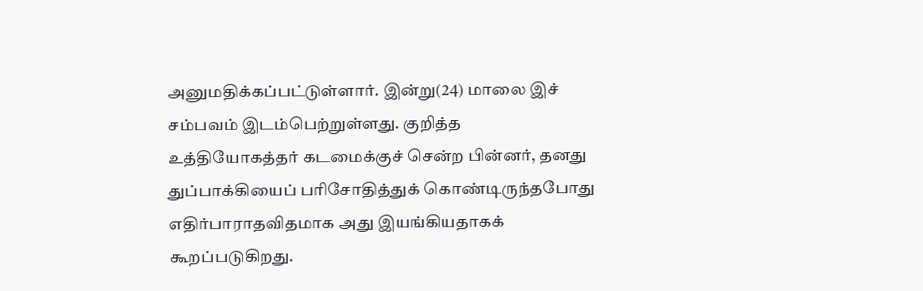அனுமதிக்கப்பட்டுள்ளார். இன்று(24) மாலை இச் சம்பவம் இடம்பெற்றுள்ளது. குறித்த உத்தியோகத்தர் கடமைக்குச் சென்ற பின்னர், தனது துப்பாக்கியைப் பரிசோதித்துக் கொண்டிருந்தபோது எதிர்பாராதவிதமாக அது இயங்கியதாகக் கூறப்படுகிறது.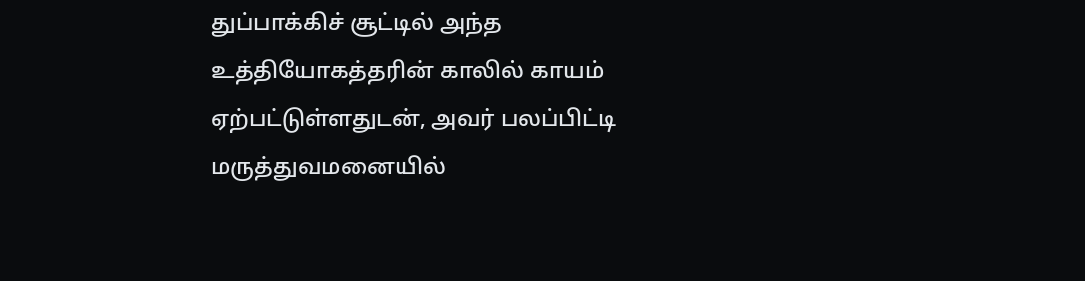துப்பாக்கிச் சூட்டில் அந்த உத்தியோகத்தரின் காலில் காயம் ஏற்பட்டுள்ளதுடன், அவர் பலப்பிட்டி மருத்துவமனையில்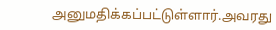அனுமதிக்கப்பட்டுள்ளார்.அவரது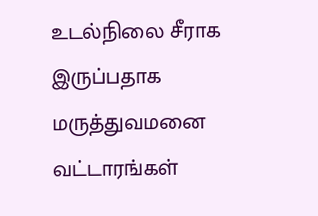உடல்நிலை சீராக இருப்பதாக மருத்துவமனை வட்டாரங்கள்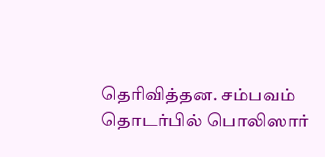தெரிவித்தன. சம்பவம் தொடர்பில் பொலிஸார்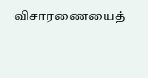விசாரணையைத்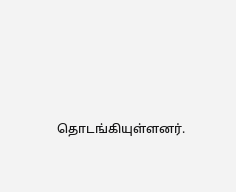தொடங்கியுள்ளனர்.